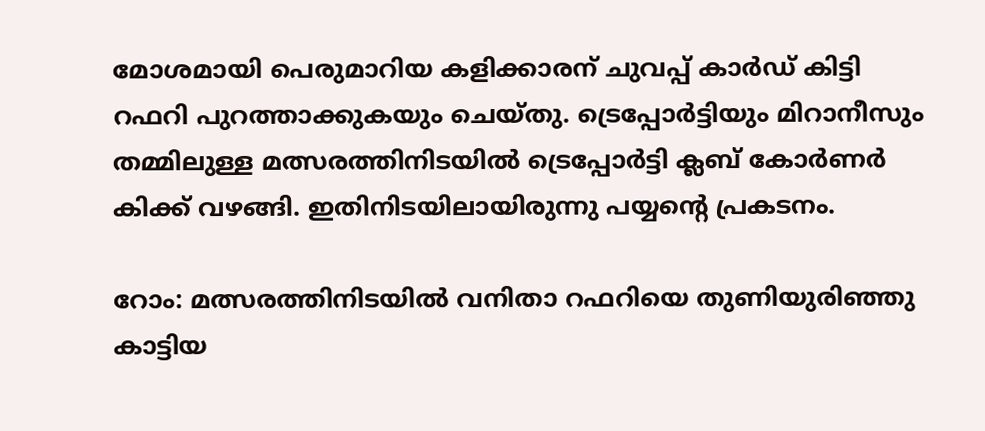മോശമായി പെരുമാറിയ കളിക്കാരന് ചുവപ്പ് കാര്‍ഡ് കിട്ടി റഫറി പുറത്താക്കുകയും ചെയ്തു. ട്രെപ്പോര്‍ട്ടിയും മിറാനീസും തമ്മിലുള്ള മത്സരത്തിനിടയില്‍ ട്രെപ്പോര്‍ട്ടി ക്ലബ് കോര്‍ണര്‍ കിക്ക് വഴങ്ങി. ഇതിനിടയിലായിരുന്നു പയ്യന്‍റെ പ്രകടനം.

റോം: മത്സരത്തിനിടയില്‍ വനിതാ റഫറിയെ തുണിയുരിഞ്ഞു കാട്ടിയ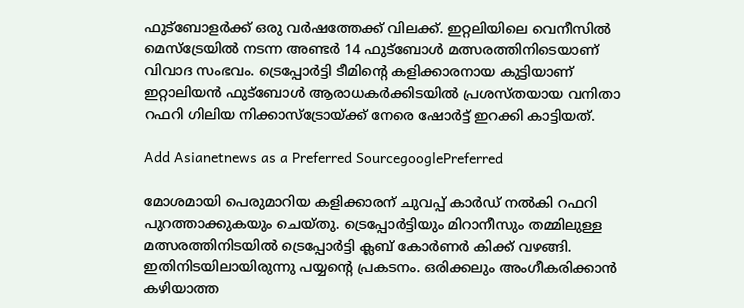ഫുട്‌ബോളര്‍ക്ക് ഒരു വര്‍ഷത്തേക്ക് വിലക്ക്. ഇറ്റലിയിലെ വെനീസില്‍ മെസ്‌ട്രേയില്‍ നടന്ന അണ്ടര്‍ 14 ഫുട്‌ബോള്‍ മത്സരത്തിനിടെയാണ് വിവാദ സംഭവം. ട്രെപ്പോര്‍ട്ടി ടീമിന്‍റെ കളിക്കാരനായ കുട്ടിയാണ് ഇറ്റാലിയന്‍ ഫുട്‌ബോള്‍ ആരാധകര്‍ക്കിടയില്‍ പ്രശസ്തയായ വനിതാ റഫറി ഗിലിയ നിക്കാസ്‌ട്രോയ്ക്ക് നേരെ ഷോര്‍ട്ട് ഇറക്കി കാട്ടിയത്.

Add Asianetnews as a Preferred SourcegooglePreferred

മോശമായി പെരുമാറിയ കളിക്കാരന് ചുവപ്പ് കാര്‍ഡ് നല്‍കി റഫറി പുറത്താക്കുകയും ചെയ്തു. ട്രെപ്പോര്‍ട്ടിയും മിറാനീസും തമ്മിലുള്ള മത്സരത്തിനിടയില്‍ ട്രെപ്പോര്‍ട്ടി ക്ലബ് കോര്‍ണര്‍ കിക്ക് വഴങ്ങി. ഇതിനിടയിലായിരുന്നു പയ്യന്‍റെ പ്രകടനം. ഒരിക്കലും അംഗീകരിക്കാന്‍ കഴിയാത്ത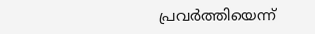പ്രവര്‍ത്തിയെന്ന്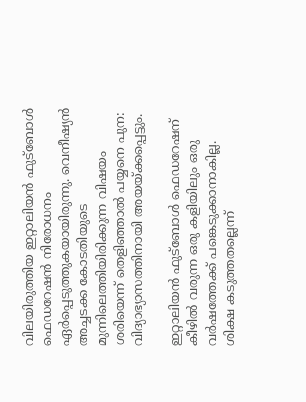വിലയിരുത്തിയ ഇറ്റാലിയന്‍ ഫുട്‌ബോള്‍ ഫെഡറേഷന്‍ നിരോധനം ഏര്‍പ്പെടുത്തുകയായിരുന്നു. വെനീഷ്യന്‍ അച്ചടക്ക കോടതിയുടെ മുന്നിലെത്തിയിരിക്കുന്ന വിഷയം ശരിയെന്ന് തെളിഞ്ഞാല്‍ പയ്യനെ പുന: വിദ്യാഭ്യാസത്തിനായി അയയ്ക്കപ്പെട്ടും.

ഇറ്റാലിയന്‍ ഫുട്‌ബോള്‍ ഫെഡറേഷന് കീഴില്‍ വരുന്ന ഒരു കളിയിലും ഒരു വര്‍ഷത്തേക്ക് പങ്കെടുക്കാനാകില്ല. ശിക്ഷ കടുത്തതല്ലെന്ന്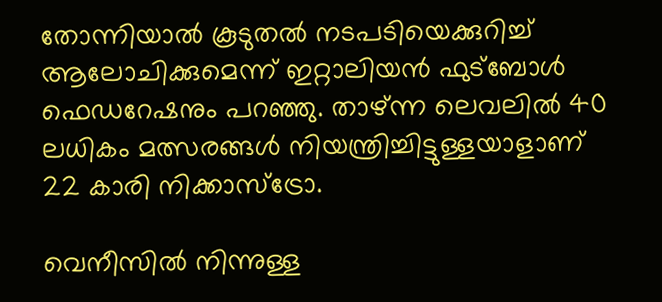തോന്നിയാല്‍ കൂടുതല്‍ നടപടിയെക്കുറിച്ച് ആലോചിക്കുമെന്ന് ഇറ്റാലിയന്‍ ഫുട്‌ബോള്‍ ഫെഡറേഷനും പറഞ്ഞു. താഴ്ന്ന ലെവലില്‍ 40 ലധികം മത്സരങ്ങള്‍ നിയന്ത്രിച്ചിട്ടുള്ളയാളാണ് 22 കാരി നിക്കാസ്‌ട്രോ.

വെനീസില്‍ നിന്നുള്ള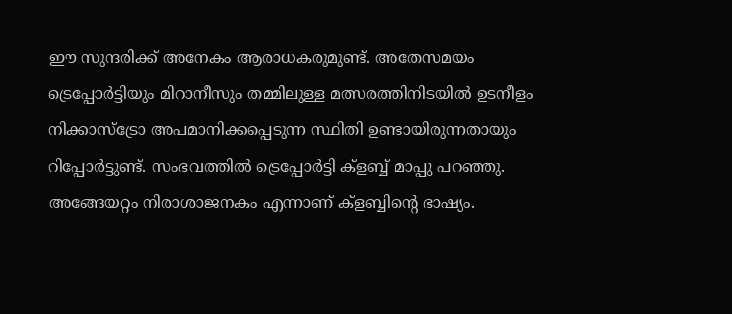ഈ സുന്ദരിക്ക് അനേകം ആരാധകരുമുണ്ട്. അതേസമയം ട്രെപ്പോര്‍ട്ടിയും മിറാനീസും തമ്മിലുള്ള മത്സരത്തിനിടയില്‍ ഉടനീളം നിക്കാസ്‌ട്രോ അപമാനിക്കപ്പെടുന്ന സ്ഥിതി ഉണ്ടായിരുന്നതായും റിപ്പോര്‍ട്ടുണ്ട്. സംഭവത്തില്‍ ട്രെപ്പോര്‍ട്ടി ക്‌ളബ്ബ് മാപ്പു പറഞ്ഞു. അങ്ങേയറ്റം നിരാശാജനകം എന്നാണ് ക്‌ളബ്ബിന്റെ ഭാഷ്യം.